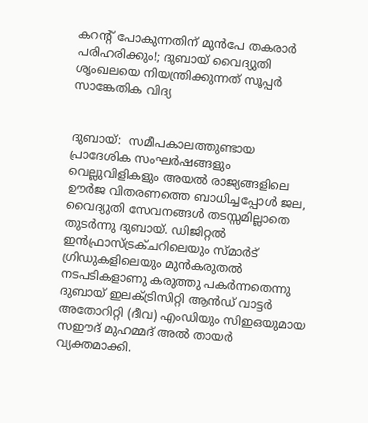കറന്റ് പോകുന്നതിന് മുൻപേ തകരാർ പരിഹരിക്കും!; ദുബായ് വൈദ്യുതി ശൃംഖലയെ നിയന്ത്രിക്കുന്നത് സൂപ്പർ സാങ്കേതിക വിദ്യ


ദുബായ്:  സമീപകാലത്തുണ്ടായ
പ്രാദേശിക സംഘർഷങ്ങളും വെല്ലുവിളികളും അയൽ രാജ്യങ്ങളിലെ ഊർജ വിതരണത്തെ ബാധിച്ചപ്പോൾ ജല, വൈദ്യുതി സേവനങ്ങൾ തടസ്സമില്ലാതെ തുടർന്നു ദുബായ്. ഡിജിറ്റൽ ഇൻഫ്രാസ്ട്രക്ചറിലെയും സ്മ‌ാർട് ഗ്രിഡുകളിലെയും മുൻകരുതൽ നടപടികളാണു കരുത്തു പകർന്നതെന്നു ദുബായ് ഇലക്ട്രിസിറ്റി ആൻഡ് വാട്ടർ അതോറിറ്റി (ദീവ) എംഡിയും സിഇഒയുമായ സഈദ് മുഹമ്മദ് അൽ തായർ വ്യക്തമാക്കി.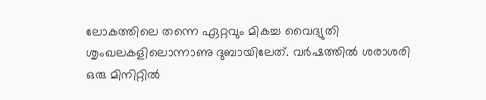ലോകത്തിലെ തന്നെ ഏറ്റവും മികച്ച വൈദ്യുതി ശൃംഖലകളിലൊന്നാണു ദുബായിലേത്. വർഷത്തിൽ ശരാശരി ഒരു മിനിറ്റിൽ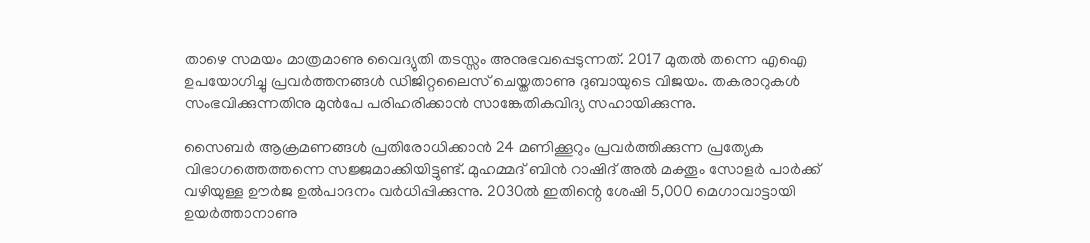താഴെ സമയം മാത്രമാണു വൈദ്യുതി തടസ്സം അനുഭവപ്പെടുന്നത്. 2017 മുതൽ തന്നെ എഐ ഉപയോഗിച്ചു പ്രവർത്തനങ്ങൾ ഡിജിറ്റലൈസ് ചെയ്തതാണു ദുബായുടെ വിജയം. തകരാറുകൾ സംഭവിക്കുന്നതിനു മുൻപേ പരിഹരിക്കാൻ സാങ്കേതികവിദ്യ സഹായിക്കുന്നു.

സൈബർ ആക്രമണങ്ങൾ പ്രതിരോധിക്കാൻ 24 മണിക്കൂറും പ്രവർത്തിക്കുന്ന പ്രത്യേക വിഭാഗത്തെത്തന്നെ സജ്ജമാക്കിയിട്ടുണ്ട്. മുഹമ്മദ് ബിൻ റാഷിദ് അൽ മക്തൂം സോളർ പാർക്ക് വഴിയുള്ള ഊർജ ഉൽപാദനം വർധിപ്പിക്കുന്നു. 2030ൽ ഇതിന്റെ ശേഷി 5,000 മെഗാവാട്ടായി ഉയർത്താനാണു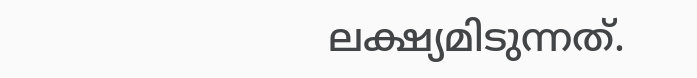ലക്ഷ്യമിടുന്നത്.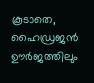കൂടാതെ, ഹൈഡ്രജൻ ഊർജത്തിലും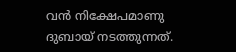വൻ നിക്ഷേപമാണു ദുബായ് നടത്തുന്നത്.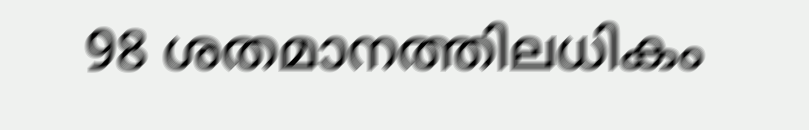98 ശതമാനത്തിലധികം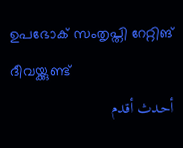ഉപഭോക് സംതൃപ്തി റേറ്റിങ് ദീവയ്ക്കുണ്ട്
أحدث أقدم